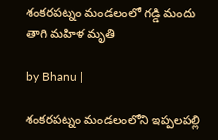శంకరపట్నం మండలంలో గడ్డి మందు తాగి మహిళ మృతి

by Bhanu |

శంకరపట్నం మండలంలోని ఇప్పలపల్లి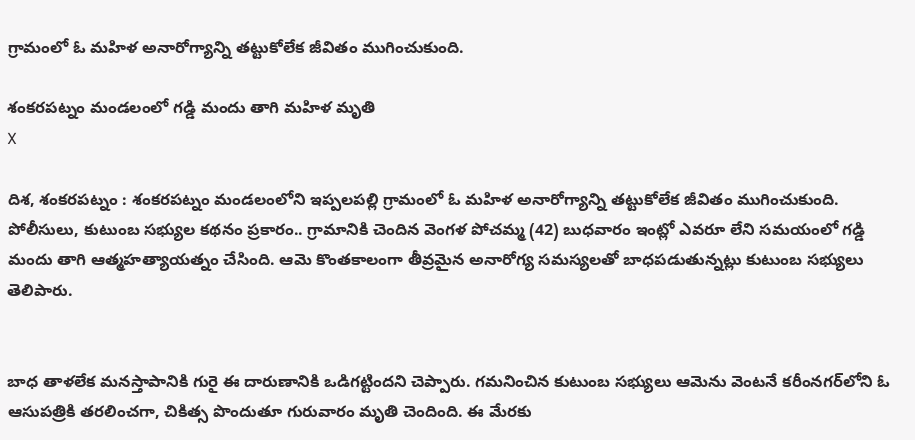గ్రామంలో ఓ మహిళ అనారోగ్యాన్ని తట్టుకోలేక జీవితం ముగించుకుంది.

శంకరపట్నం మండలంలో గడ్డి మందు తాగి మహిళ మృతి
X

దిశ, శంకరపట్నం : శంకరపట్నం మండలంలోని ఇప్పలపల్లి గ్రామంలో ఓ మహిళ అనారోగ్యాన్ని తట్టుకోలేక జీవితం ముగించుకుంది. పోలీసులు, కుటుంబ సభ్యుల కథనం ప్రకారం.. గ్రామానికి చెందిన వెంగళ పోచమ్మ (42) బుధవారం ఇంట్లో ఎవరూ లేని సమయంలో గడ్డి మందు తాగి ఆత్మహత్యాయత్నం చేసింది. ఆమె కొంతకాలంగా తీవ్రమైన అనారోగ్య సమస్యలతో బాధపడుతున్నట్లు కుటుంబ సభ్యులు తెలిపారు.


బాధ తాళలేక మనస్తాపానికి గురై ఈ దారుణానికి ఒడిగట్టిందని చెప్పారు. గమనించిన కుటుంబ సభ్యులు ఆమెను వెంటనే కరీంనగర్‌లోని ఓ ఆసుపత్రికి తరలించగా, చికిత్స పొందుతూ గురువారం మృతి చెందింది. ఈ మేరకు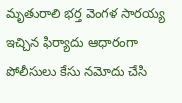మృతురాలి భర్త వెంగళ సారయ్య ఇచ్చిన ఫిర్యాదు ఆధారంగా పోలీసులు కేసు నమోదు చేసి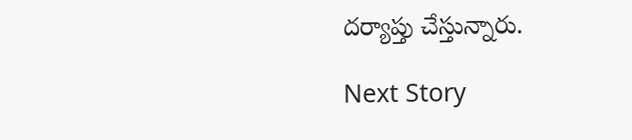దర్యాప్తు చేస్తున్నారు.

Next Story